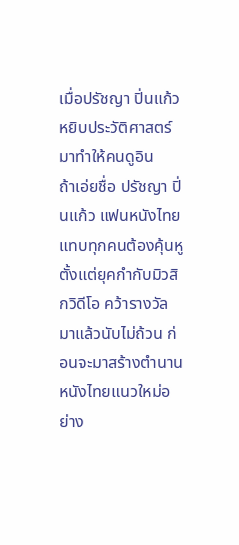เมื่อปรัชญา ปิ่นแก้ว หยิบประวัติศาสตร์มาทำให้คนดูอิน
ถ้าเอ่ยชื่อ ปรัชญา ปิ่นแก้ว แฟนหนังไทยแทบทุกคนต้องคุ้นหู ตั้งแต่ยุคกำกับมิวสิกวิดีโอ คว้ารางวัลมาแล้วนับไม่ถ้วน ก่อนจะมาสร้างตำนานหนังไทยแนวใหม่อย่าง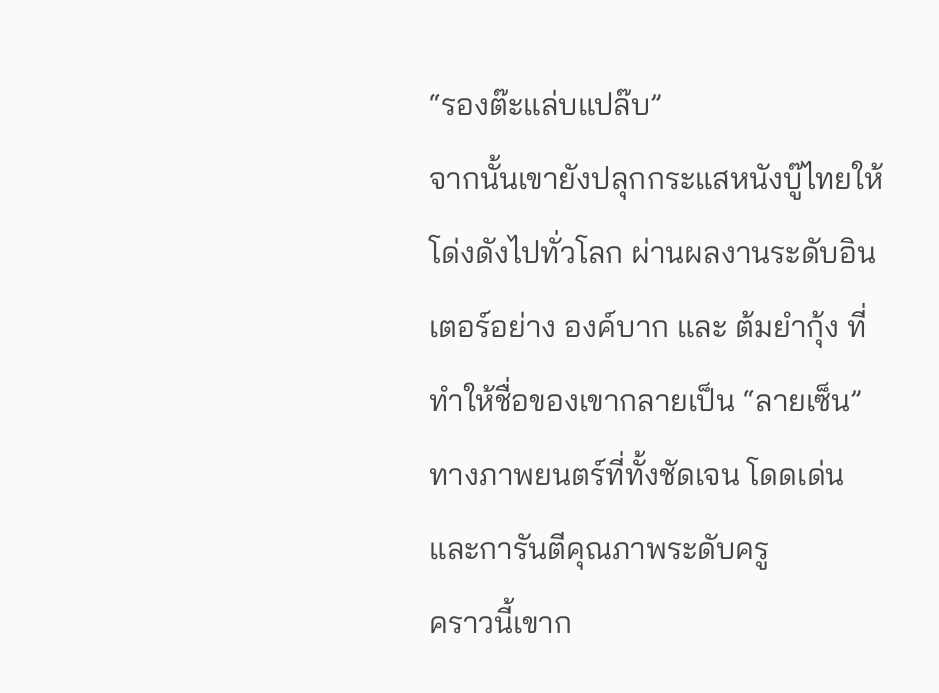“รองต๊ะแล่บแปล๊บ”
จากนั้นเขายังปลุกกระแสหนังบู๊ไทยให้โด่งดังไปทั่วโลก ผ่านผลงานระดับอินเตอร์อย่าง องค์บาก และ ต้มยำกุ้ง ที่ทำให้ชื่อของเขากลายเป็น “ลายเซ็น” ทางภาพยนตร์ที่ทั้งชัดเจน โดดเด่น และการันตีคุณภาพระดับครู
คราวนี้เขาก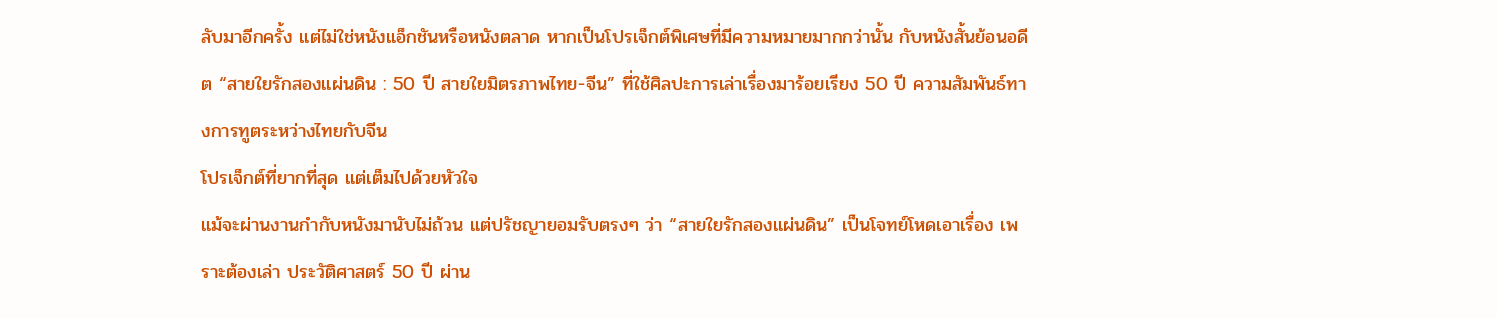ลับมาอีกครั้ง แต่ไม่ใช่หนังแอ็กชันหรือหนังตลาด หากเป็นโปรเจ็กต์พิเศษที่มีความหมายมากกว่านั้น กับหนังสั้นย้อนอดีต “สายใยรักสองแผ่นดิน : 50 ปี สายใยมิตรภาพไทย-จีน” ที่ใช้ศิลปะการเล่าเรื่องมาร้อยเรียง 50 ปี ความสัมพันธ์ทางการทูตระหว่างไทยกับจีน
โปรเจ็กต์ที่ยากที่สุด แต่เต็มไปด้วยหัวใจ
แม้จะผ่านงานกำกับหนังมานับไม่ถ้วน แต่ปรัชญายอมรับตรงๆ ว่า “สายใยรักสองแผ่นดิน” เป็นโจทย์โหดเอาเรื่อง เพราะต้องเล่า ประวัติศาสตร์ 50 ปี ผ่าน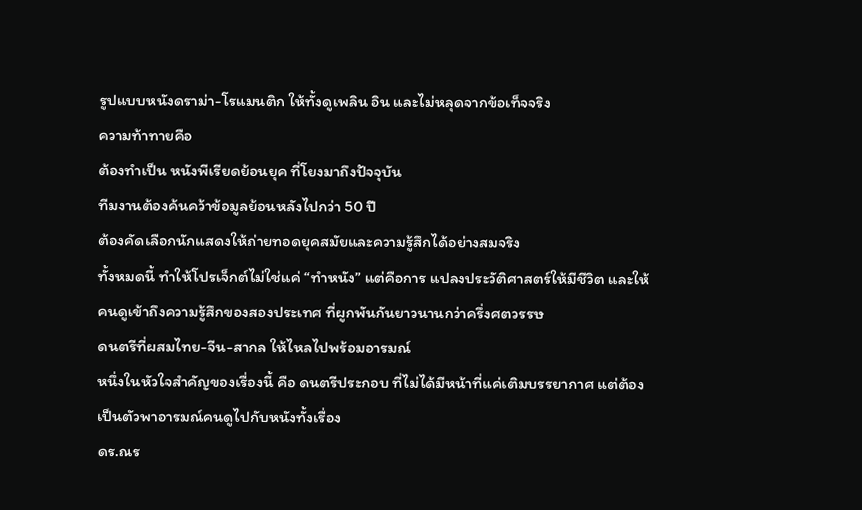รูปแบบหนังดราม่า-โรแมนติก ให้ทั้งดูเพลิน อิน และไม่หลุดจากข้อเท็จจริง
ความท้าทายคือ
ต้องทำเป็น หนังพีเรียดย้อนยุค ที่โยงมาถึงปัจจุบัน
ทีมงานต้องค้นคว้าข้อมูลย้อนหลังไปกว่า 50 ปี
ต้องคัดเลือกนักแสดงให้ถ่ายทอดยุคสมัยและความรู้สึกได้อย่างสมจริง
ทั้งหมดนี้ ทำให้โปรเจ็กต์ไม่ใช่แค่ “ทำหนัง” แต่คือการ แปลงประวัติศาสตร์ให้มีชีวิต และให้คนดูเข้าถึงความรู้สึกของสองประเทศ ที่ผูกพันกันยาวนานกว่าครึ่งศตวรรษ
ดนตรีที่ผสมไทย-จีน-สากล ให้ไหลไปพร้อมอารมณ์
หนึ่งในหัวใจสำคัญของเรื่องนี้ คือ ดนตรีประกอบ ที่ไม่ได้มีหน้าที่แค่เติมบรรยากาศ แต่ต้องเป็นตัวพาอารมณ์คนดูไปกับหนังทั้งเรื่อง
ดร.ณร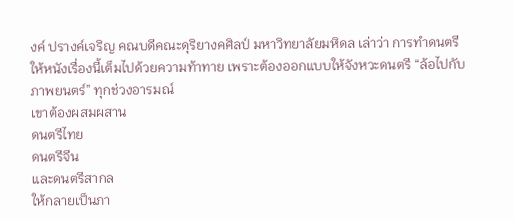งค์ ปรางค์เจริญ คณบดีคณะดุริยางคศิลป์ มหาวิทยาลัยมหิดล เล่าว่า การทำดนตรีให้หนังเรื่องนี้เต็มไปด้วยความท้าทาย เพราะต้องออกแบบให้จังหวะดนตรี “ล้อไปกับภาพยนตร์” ทุกช่วงอารมณ์
เขาต้องผสมผสาน
ดนตรีไทย
ดนตรีจีน
และดนตรีสากล
ให้กลายเป็นภา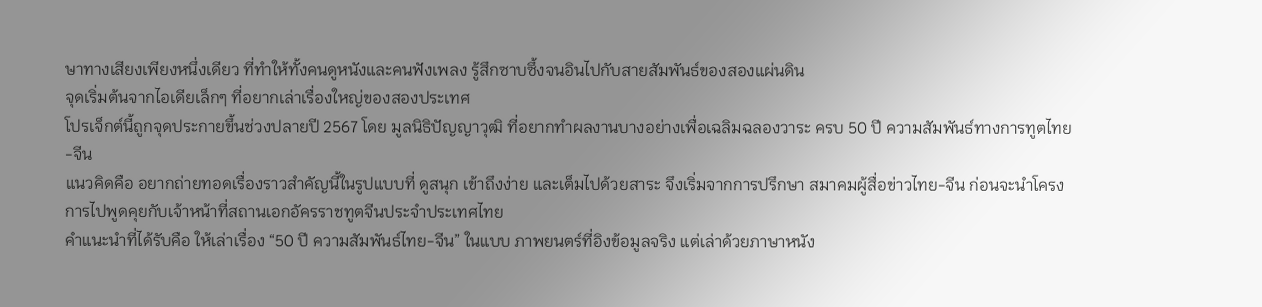ษาทางเสียงเพียงหนึ่งเดียว ที่ทำให้ทั้งคนดูหนังและคนฟังเพลง รู้สึกซาบซึ้งจนอินไปกับสายสัมพันธ์ของสองแผ่นดิน
จุดเริ่มต้นจากไอเดียเล็กๆ ที่อยากเล่าเรื่องใหญ่ของสองประเทศ
โปรเจ็กต์นี้ถูกจุดประกายขึ้นช่วงปลายปี 2567 โดย มูลนิธิปัญญาวุฒิ ที่อยากทำผลงานบางอย่างเพื่อเฉลิมฉลองวาระ ครบ 50 ปี ความสัมพันธ์ทางการทูตไทย-จีน
แนวคิดคือ อยากถ่ายทอดเรื่องราวสำคัญนี้ในรูปแบบที่ ดูสนุก เข้าถึงง่าย และเต็มไปด้วยสาระ จึงเริ่มจากการปรึกษา สมาคมผู้สื่อข่าวไทย-จีน ก่อนจะนำโครงการไปพูดคุยกับเจ้าหน้าที่สถานเอกอัครราชทูตจีนประจำประเทศไทย
คำแนะนำที่ได้รับคือ ให้เล่าเรื่อง “50 ปี ความสัมพันธ์ไทย-จีน” ในแบบ ภาพยนตร์ที่อิงข้อมูลจริง แต่เล่าด้วยภาษาหนัง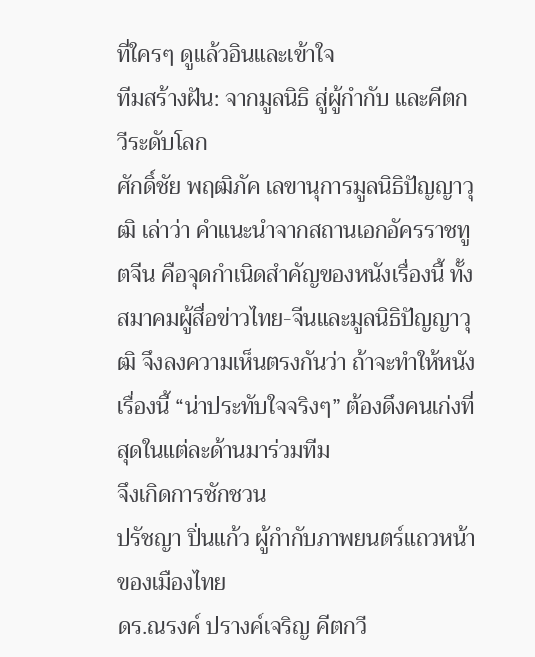ที่ใครๆ ดูแล้วอินและเข้าใจ
ทีมสร้างฝัน: จากมูลนิธิ สู่ผู้กำกับ และคีตกวีระดับโลก
ศักดิ์ชัย พฤฒิภัค เลขานุการมูลนิธิปัญญาวุฒิ เล่าว่า คำแนะนำจากสถานเอกอัครราชทูตจีน คือจุดกำเนิดสำคัญของหนังเรื่องนี้ ทั้งสมาคมผู้สื่อข่าวไทย-จีนและมูลนิธิปัญญาวุฒิ จึงลงความเห็นตรงกันว่า ถ้าจะทำให้หนังเรื่องนี้ “น่าประทับใจจริงๆ” ต้องดึงคนเก่งที่สุดในแต่ละด้านมาร่วมทีม
จึงเกิดการชักชวน
ปรัชญา ปิ่นแก้ว ผู้กำกับภาพยนตร์แถวหน้าของเมืองไทย
ดร.ณรงค์ ปรางค์เจริญ คีตกวี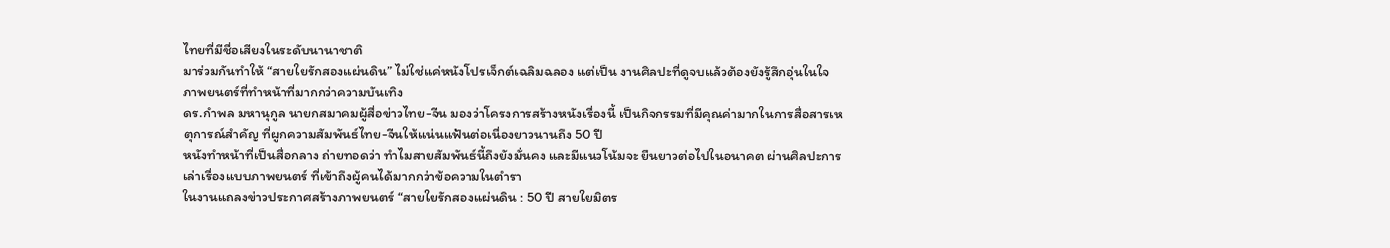ไทยที่มีชื่อเสียงในระดับนานาชาติ
มาร่วมกันทำให้ “สายใยรักสองแผ่นดิน” ไม่ใช่แค่หนังโปรเจ็กต์เฉลิมฉลอง แต่เป็น งานศิลปะที่ดูจบแล้วต้องยังรู้สึกอุ่นในใจ
ภาพยนตร์ที่ทำหน้าที่มากกว่าความบันเทิง
ดร.กำพล มหานุกูล นายกสมาคมผู้สื่อข่าวไทย-จีน มองว่าโครงการสร้างหนังเรื่องนี้ เป็นกิจกรรมที่มีคุณค่ามากในการสื่อสารเหตุการณ์สำคัญ ที่ผูกความสัมพันธ์ไทย-จีนให้แน่นแฟ้นต่อเนื่องยาวนานถึง 50 ปี
หนังทำหน้าที่เป็นสื่อกลาง ถ่ายทอดว่า ทำไมสายสัมพันธ์นี้ถึงยังมั่นคง และมีแนวโน้มจะ ยืนยาวต่อไปในอนาคต ผ่านศิลปะการเล่าเรื่องแบบภาพยนตร์ ที่เข้าถึงผู้คนได้มากกว่าข้อความในตำรา
ในงานแถลงข่าวประกาศสร้างภาพยนตร์ “สายใยรักสองแผ่นดิน : 50 ปี สายใยมิตร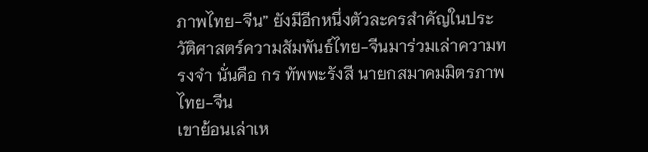ภาพไทย-จีน” ยังมีอีกหนึ่งตัวละครสำคัญในประวัติศาสตร์ความสัมพันธ์ไทย-จีนมาร่วมเล่าความทรงจำ นั่นคือ กร ทัพพะรังสี นายกสมาคมมิตรภาพไทย-จีน
เขาย้อนเล่าเห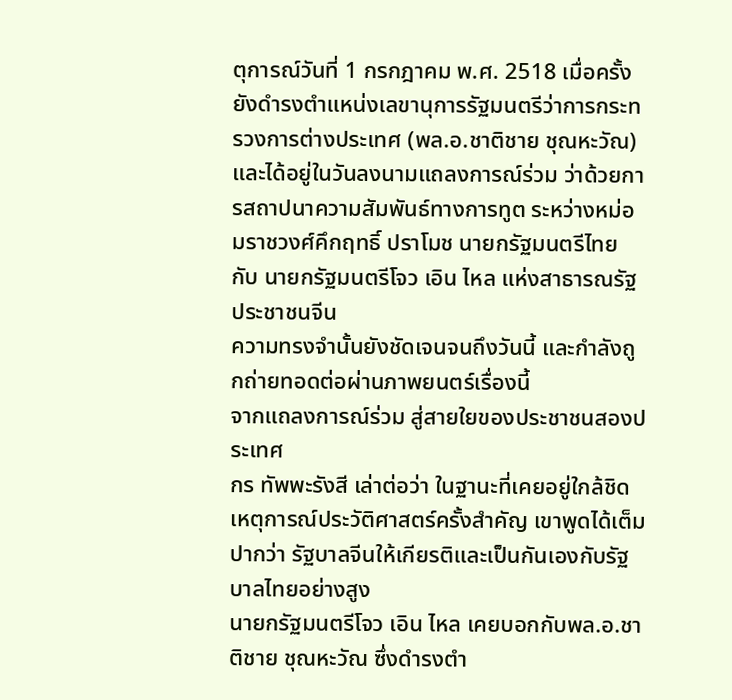ตุการณ์วันที่ 1 กรกฎาคม พ.ศ. 2518 เมื่อครั้งยังดำรงตำแหน่งเลขานุการรัฐมนตรีว่าการกระทรวงการต่างประเทศ (พล.อ.ชาติชาย ชุณหะวัณ) และได้อยู่ในวันลงนามแถลงการณ์ร่วม ว่าด้วยการสถาปนาความสัมพันธ์ทางการทูต ระหว่างหม่อมราชวงศ์คึกฤทธิ์ ปราโมช นายกรัฐมนตรีไทย กับ นายกรัฐมนตรีโจว เอิน ไหล แห่งสาธารณรัฐประชาชนจีน
ความทรงจำนั้นยังชัดเจนจนถึงวันนี้ และกำลังถูกถ่ายทอดต่อผ่านภาพยนตร์เรื่องนี้
จากแถลงการณ์ร่วม สู่สายใยของประชาชนสองประเทศ
กร ทัพพะรังสี เล่าต่อว่า ในฐานะที่เคยอยู่ใกล้ชิดเหตุการณ์ประวัติศาสตร์ครั้งสำคัญ เขาพูดได้เต็มปากว่า รัฐบาลจีนให้เกียรติและเป็นกันเองกับรัฐบาลไทยอย่างสูง
นายกรัฐมนตรีโจว เอิน ไหล เคยบอกกับพล.อ.ชาติชาย ชุณหะวัณ ซึ่งดำรงตำ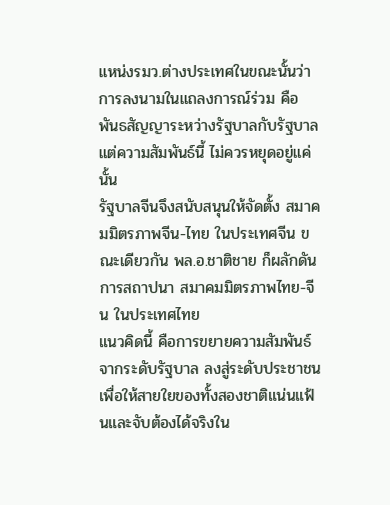แหน่งรมว.ต่างประเทศในขณะนั้นว่า การลงนามในแถลงการณ์ร่วม คือ พันธสัญญาระหว่างรัฐบาลกับรัฐบาล แต่ความสัมพันธ์นี้ ไม่ควรหยุดอยู่แค่นั้น
รัฐบาลจีนจึงสนับสนุนให้จัดตั้ง สมาคมมิตรภาพจีน-ไทย ในประเทศจีน ขณะเดียวกัน พล.อ.ชาติชาย ก็ผลักดันการสถาปนา สมาคมมิตรภาพไทย-จีน ในประเทศไทย
แนวคิดนี้ คือการขยายความสัมพันธ์จากระดับรัฐบาล ลงสู่ระดับประชาชน เพื่อให้สายใยของทั้งสองชาติแน่นแฟ้นและจับต้องได้จริงใน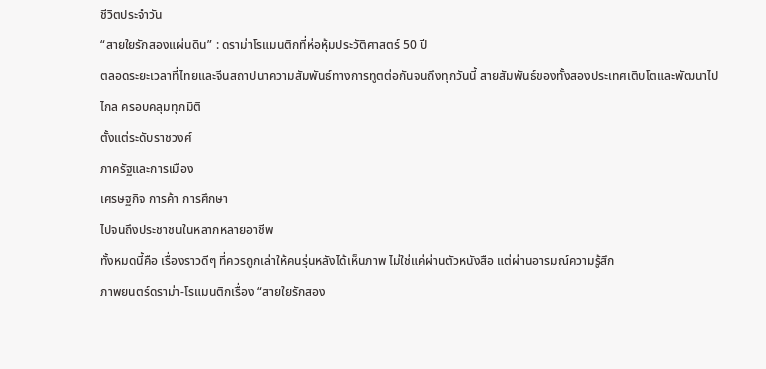ชีวิตประจำวัน
“สายใยรักสองแผ่นดิน” : ดราม่าโรแมนติกที่ห่อหุ้มประวัติศาสตร์ 50 ปี
ตลอดระยะเวลาที่ไทยและจีนสถาปนาความสัมพันธ์ทางการทูตต่อกันจนถึงทุกวันนี้ สายสัมพันธ์ของทั้งสองประเทศเติบโตและพัฒนาไปไกล ครอบคลุมทุกมิติ
ตั้งแต่ระดับราชวงศ์
ภาครัฐและการเมือง
เศรษฐกิจ การค้า การศึกษา
ไปจนถึงประชาชนในหลากหลายอาชีพ
ทั้งหมดนี้คือ เรื่องราวดีๆ ที่ควรถูกเล่าให้คนรุ่นหลังได้เห็นภาพ ไม่ใช่แค่ผ่านตัวหนังสือ แต่ผ่านอารมณ์ความรู้สึก
ภาพยนตร์ดราม่า-โรแมนติกเรื่อง “สายใยรักสอง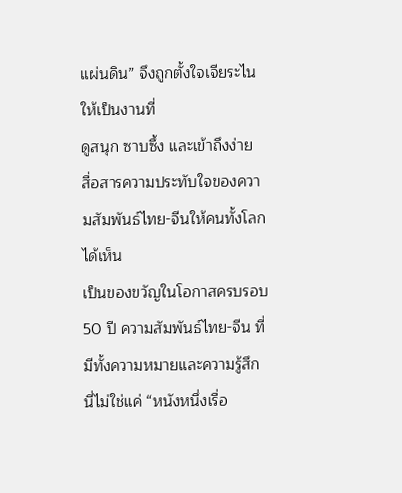แผ่นดิน” จึงถูกตั้งใจเจียระไนให้เป็นงานที่
ดูสนุก ซาบซึ้ง และเข้าถึงง่าย
สื่อสารความประทับใจของความสัมพันธ์ไทย-จีนให้คนทั้งโลกได้เห็น
เป็นของขวัญในโอกาสครบรอบ 50 ปี ความสัมพันธ์ไทย-จีน ที่มีทั้งความหมายและความรู้สึก
นี่ไม่ใช่แค่ “หนังหนึ่งเรื่อ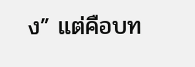ง” แต่คือบท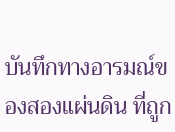บันทึกทางอารมณ์ของสองแผ่นดิน ที่ถูก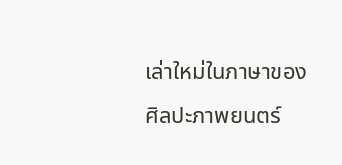เล่าใหม่ในภาษาของศิลปะภาพยนตร์